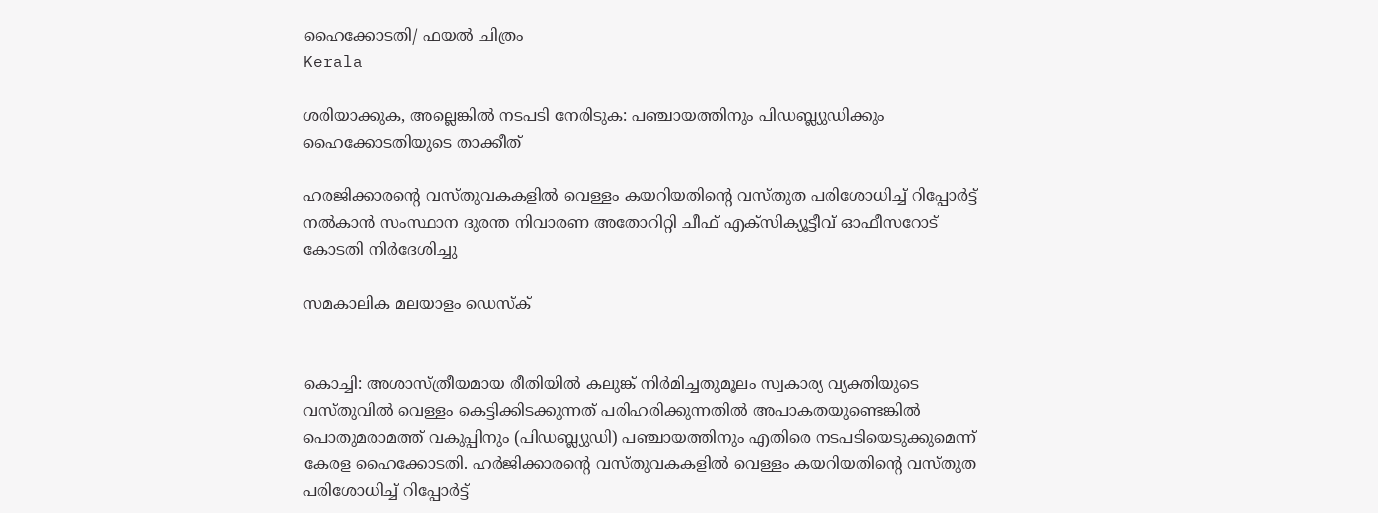ഹൈക്കോടതി/ ഫയല്‍ ചിത്രം
Kerala

ശരിയാക്കുക, അല്ലെങ്കില്‍ നടപടി നേരിടുക: പഞ്ചായത്തിനും പിഡബ്ല്യുഡിക്കും ഹൈക്കോടതിയുടെ താക്കീത്

ഹരജിക്കാരന്റെ വസ്തുവകകളില്‍ വെള്ളം കയറിയതിന്റെ വസ്തുത പരിശോധിച്ച് റിപ്പോര്‍ട്ട് നല്‍കാന്‍ സംസ്ഥാന ദുരന്ത നിവാരണ അതോറിറ്റി ചീഫ് എക്‌സിക്യൂട്ടീവ് ഓഫീസറോട് കോടതി നിര്‍ദേശിച്ചു

സമകാലിക മലയാളം ഡെസ്ക്


കൊച്ചി: അശാസ്ത്രീയമായ രീതിയില്‍ കലുങ്ക് നിര്‍മിച്ചതുമൂലം സ്വകാര്യ വ്യക്തിയുടെ വസ്തുവില്‍ വെള്ളം കെട്ടിക്കിടക്കുന്നത് പരിഹരിക്കുന്നതില്‍ അപാകതയുണ്ടെങ്കില്‍ പൊതുമരാമത്ത് വകുപ്പിനും (പിഡബ്ല്യുഡി) പഞ്ചായത്തിനും എതിരെ നടപടിയെടുക്കുമെന്ന് കേരള ഹൈക്കോടതി. ഹര്‍ജിക്കാരന്റെ വസ്തുവകകളില്‍ വെള്ളം കയറിയതിന്റെ വസ്തുത പരിശോധിച്ച് റിപ്പോര്‍ട്ട്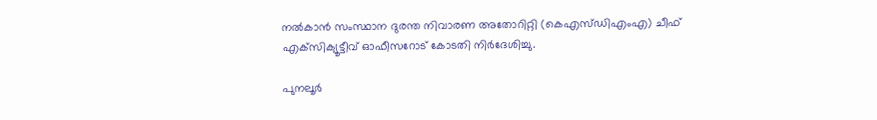നല്‍കാന്‍ സംസ്ഥാന ദുരന്ത നിവാരണ അതോറിറ്റി (കെഎസ്ഡിഎംഎ) ചീഫ് എക്‌സിക്യൂട്ടീവ് ഓഫീസറോട് കോടതി നിര്‍ദേശിച്ചു.

പുനലൂര്‍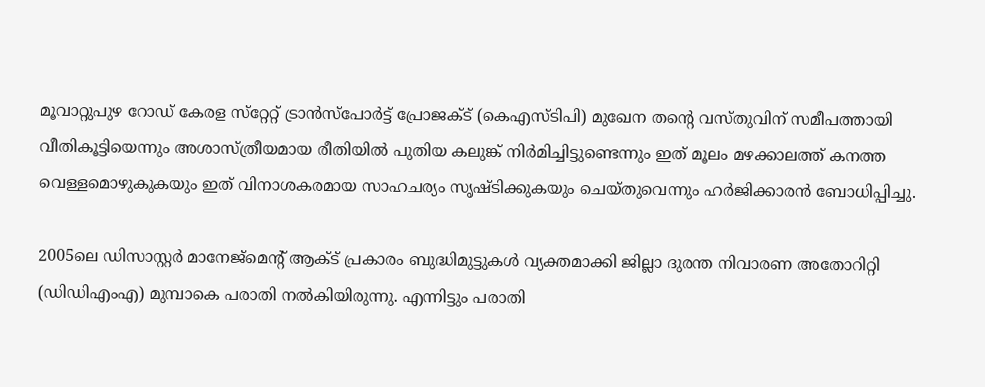മൂവാറ്റുപുഴ റോഡ് കേരള സ്‌റ്റേറ്റ് ട്രാന്‍സ്‌പോര്‍ട്ട് പ്രോജക്ട് (കെഎസ്ടിപി) മുഖേന തന്റെ വസ്തുവിന് സമീപത്തായി വീതികൂട്ടിയെന്നും അശാസ്ത്രീയമായ രീതിയില്‍ പുതിയ കലുങ്ക് നിര്‍മിച്ചിട്ടുണ്ടെന്നും ഇത് മൂലം മഴക്കാലത്ത് കനത്ത വെള്ളമൊഴുകുകയും ഇത് വിനാശകരമായ സാഹചര്യം സൃഷ്ടിക്കുകയും ചെയ്തുവെന്നും ഹര്‍ജിക്കാരന്‍ ബോധിപ്പിച്ചു.

2005ലെ ഡിസാസ്റ്റര്‍ മാനേജ്‌മെന്റ് ആക്ട് പ്രകാരം ബുദ്ധിമുട്ടുകള്‍ വ്യക്തമാക്കി ജില്ലാ ദുരന്ത നിവാരണ അതോറിറ്റി (ഡിഡിഎംഎ) മുമ്പാകെ പരാതി നല്‍കിയിരുന്നു. എന്നിട്ടും പരാതി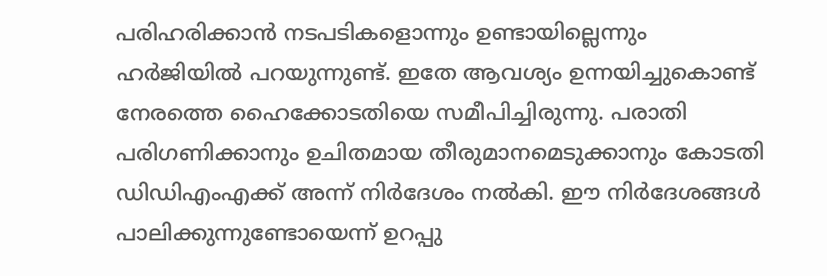പരിഹരിക്കാന്‍ നടപടികളൊന്നും ഉണ്ടായില്ലെന്നും ഹര്‍ജിയില്‍ പറയുന്നുണ്ട്. ഇതേ ആവശ്യം ഉന്നയിച്ചുകൊണ്ട് നേരത്തെ ഹൈക്കോടതിയെ സമീപിച്ചിരുന്നു. പരാതി പരിഗണിക്കാനും ഉചിതമായ തീരുമാനമെടുക്കാനും കോടതി ഡിഡിഎംഎക്ക് അന്ന് നിര്‍ദേശം നല്‍കി. ഈ നിര്‍ദേശങ്ങള്‍ പാലിക്കുന്നുണ്ടോയെന്ന് ഉറപ്പു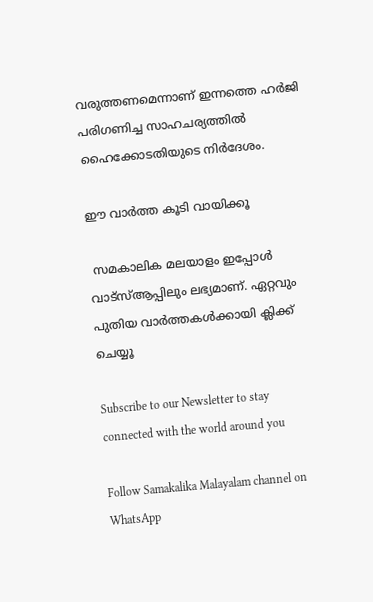വരുത്തണമെന്നാണ് ഇന്നത്തെ ഹര്‍ജി പരിഗണിച്ച സാഹചര്യത്തില്‍ ഹൈക്കോടതിയുടെ നിര്‍ദേശം.

ഈ വാർത്ത കൂടി വായിക്കൂ

 സമകാലിക മലയാളം ഇപ്പോൾ വാട്‌സ്ആപ്പിലും ലഭ്യമാണ്. ഏറ്റവും പുതിയ വാർത്തകൾക്കായി ക്ലിക്ക് ചെയ്യൂ

Subscribe to our Newsletter to stay connected with the world around you

Follow Samakalika Malayalam channel on WhatsApp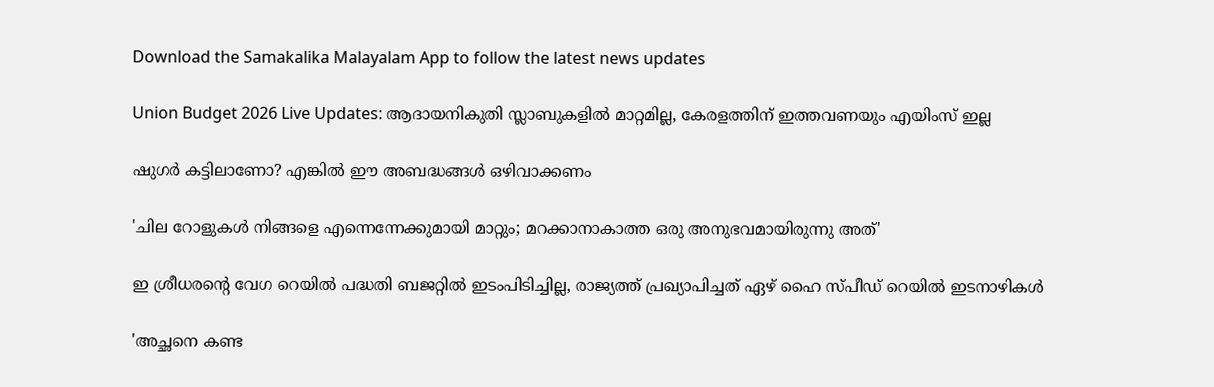Download the Samakalika Malayalam App to follow the latest news updates

Union Budget 2026 Live Updates: ആദായനികുതി സ്ലാബുകളില്‍ മാറ്റമില്ല, കേരളത്തിന് ഇത്തവണയും എയിംസ് ഇല്ല

ഷുഗർ കട്ടിലാണോ? എങ്കിൽ ഈ അബദ്ധങ്ങൾ ഒഴിവാക്കണം

'ചില റോളുകൾ നിങ്ങളെ എന്നെന്നേക്കുമായി മാറ്റും; മറക്കാനാകാത്ത ഒരു അനുഭവമായിരുന്നു അത്'

ഇ ശ്രീധരന്‍റെ വേഗ റെയില്‍ പദ്ധതി ബജറ്റില്‍ ഇടംപിടിച്ചില്ല, രാജ്യത്ത് പ്രഖ്യാപിച്ചത് ഏഴ് ഹൈ സ്പീഡ് റെയില്‍ ഇടനാഴികള്‍

'അച്ഛനെ കണ്ട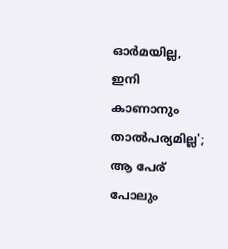ഓര്‍മയില്ല, ഇനി കാണാനും താല്‍പര്യമില്ല'; ആ പേര് പോലും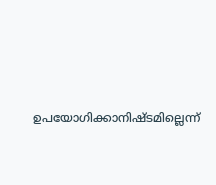ഉപയോഗിക്കാനിഷ്ടമില്ലെന്ന്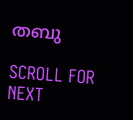തബു

SCROLL FOR NEXT